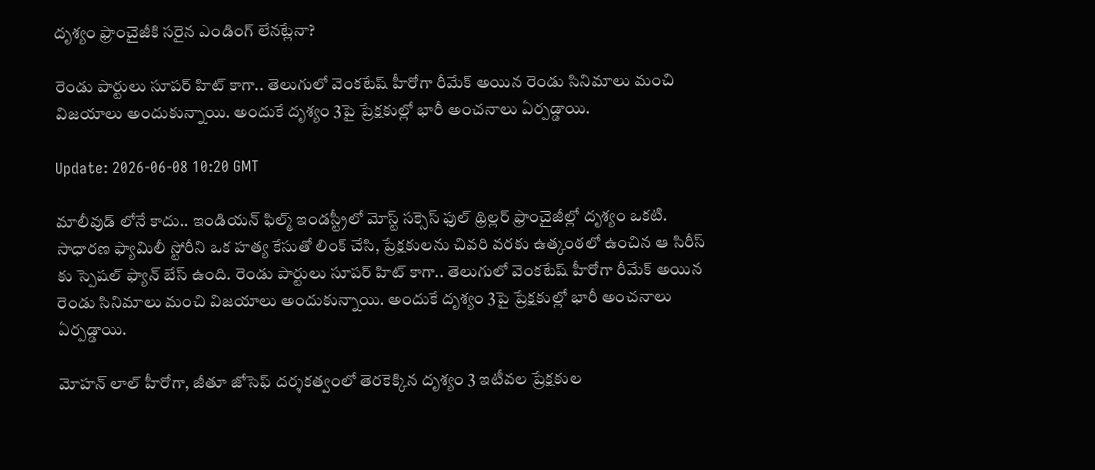దృశ్యం ఫ్రాంచైజీకి సరైన ఎండింగ్ లేనట్లేనా?

రెండు పార్టులు సూపర్ హిట్ కాగా.. తెలుగులో వెంకటేష్ హీరోగా రీమేక్ అయిన రెండు సినిమాలు మంచి విజయాలు అందుకున్నాయి. అందుకే దృశ్యం 3పై ప్రేక్షకుల్లో భారీ అంచనాలు ఏర్పడ్డాయి.

Update: 2026-06-08 10:20 GMT

మాలీవుడ్ లోనే కాదు.. ఇండియన్ ఫిల్మ్ ఇండస్ట్రీలో మోస్ట్ సక్సెస్ ఫుల్ థ్రిల్లర్ ఫ్రాంచైజీల్లో దృశ్యం ఒకటి. సాధారణ ఫ్యామిలీ స్టోరీని ఒక హత్య కేసుతో లింక్ చేసి, ప్రేక్షకులను చివరి వరకు ఉత్కంఠలో ఉంచిన ఆ సిరీస్‌ కు స్పెషల్ ఫ్యాన్ బేస్ ఉంది. రెండు పార్టులు సూపర్ హిట్ కాగా.. తెలుగులో వెంకటేష్ హీరోగా రీమేక్ అయిన రెండు సినిమాలు మంచి విజయాలు అందుకున్నాయి. అందుకే దృశ్యం 3పై ప్రేక్షకుల్లో భారీ అంచనాలు ఏర్పడ్డాయి.

మోహన్‌ లాల్ హీరోగా, జీతూ జోసెఫ్ దర్శకత్వంలో తెరకెక్కిన దృశ్యం 3 ఇటీవల ప్రేక్షకుల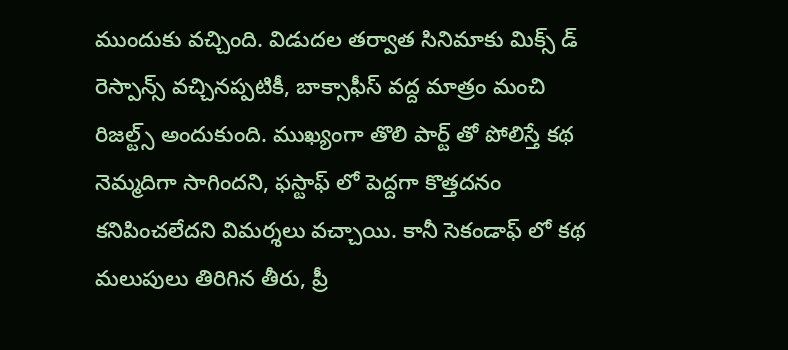ముందుకు వచ్చింది. విడుదల తర్వాత సినిమాకు మిక్స్ డ్ రెస్పాన్స్ వచ్చినప్పటికీ, బాక్సాఫీస్ వద్ద మాత్రం మంచి రిజల్ట్స్ అందుకుంది. ముఖ్యంగా తొలి పార్ట్ తో పోలిస్తే కథ నెమ్మదిగా సాగిందని, ఫస్టాఫ్ లో పెద్దగా కొత్తదనం కనిపించలేదని విమర్శలు వచ్చాయి. కానీ సెకండాఫ్ లో కథ మలుపులు తిరిగిన తీరు, ప్రీ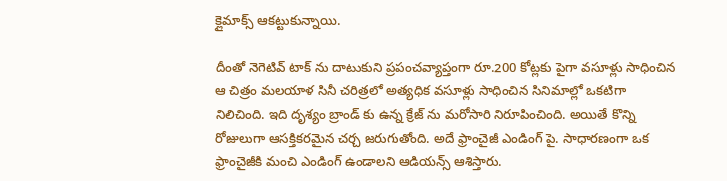క్లైమాక్స్‌ ఆకట్టుకున్నాయి.

దీంతో నెగెటివ్ టాక్‌ ను దాటుకుని ప్రపంచవ్యాప్తంగా రూ.200 కోట్లకు పైగా వసూళ్లు సాధించిన ఆ చిత్రం మలయాళ సినీ చరిత్రలో అత్యధిక వసూళ్లు సాధించిన సినిమాల్లో ఒకటిగా నిలిచింది. ఇది దృశ్యం బ్రాండ్‌ కు ఉన్న క్రేజ్ ను మరోసారి నిరూపించింది. అయితే కొన్ని రోజులుగా ఆసక్తికరమైన చర్చ జరుగుతోంది. అదే ఫ్రాంచైజీ ఎండింగ్ పై. సాధారణంగా ఒక ఫ్రాంచైజీకి మంచి ఎండింగ్ ఉండాలని ఆడియన్స్ ఆశిస్తారు.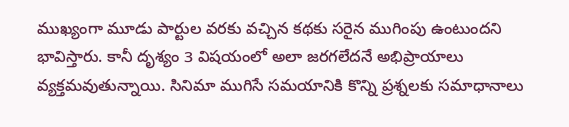ముఖ్యంగా మూడు పార్టుల వరకు వచ్చిన కథకు సరైన ముగింపు ఉంటుందని భావిస్తారు. కానీ దృశ్యం 3 విషయంలో అలా జరగలేదనే అభిప్రాయాలు వ్యక్తమవుతున్నాయి. సినిమా ముగిసే సమయానికి కొన్ని ప్రశ్నలకు సమాధానాలు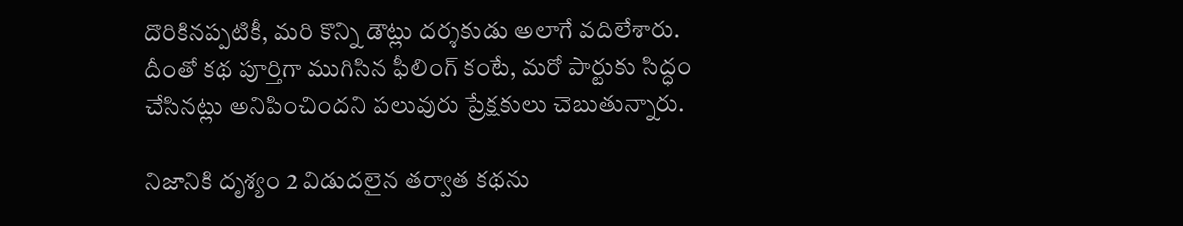దొరికినప్పటికీ, మరి కొన్ని డౌట్లు దర్శకుడు అలాగే వదిలేశారు. దీంతో కథ పూర్తిగా ముగిసిన ఫీలింగ్ కంటే, మరో పార్టుకు సిద్ధం చేసినట్లు అనిపించిందని పలువురు ప్రేక్షకులు చెబుతున్నారు.

నిజానికి దృశ్యం 2 విడుదలైన తర్వాత కథను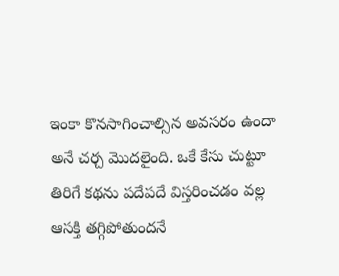ఇంకా కొనసాగించాల్సిన అవసరం ఉందా అనే చర్చ మొదలైంది. ఒకే కేసు చుట్టూ తిరిగే కథను పదేపదే విస్తరించడం వల్ల ఆసక్తి తగ్గిపోతుందనే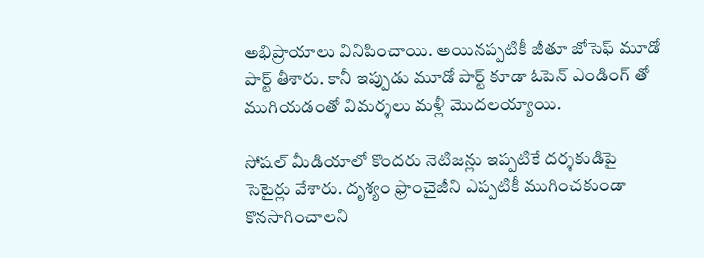అభిప్రాయాలు వినిపించాయి. అయినప్పటికీ జీతూ జోసెఫ్ మూడో పార్ట్ తీశారు. కానీ ఇప్పుడు మూడో పార్ట్ కూడా ఓపెన్ ఎండింగ్‌ తో ముగియడంతో విమర్శలు మళ్లీ మొదలయ్యాయి.

సోషల్ మీడియాలో కొందరు నెటిజన్లు ఇప్పటికే దర్శకుడిపై సెటైర్లు వేశారు. దృశ్యం ఫ్రాంచైజీని ఎప్పటికీ ముగించకుండా కొనసాగించాలని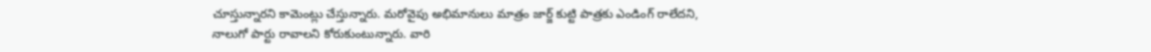చూస్తున్నారని కామెంట్లు చేస్తున్నారు. మరోవైపు అభిమానులు మాత్రం జార్జ్‌ కుట్టి పాత్రకు ఎండింగ్ రాలేదని, నాలుగో పార్టు రావాలని కోరుకుంటున్నారు. వారి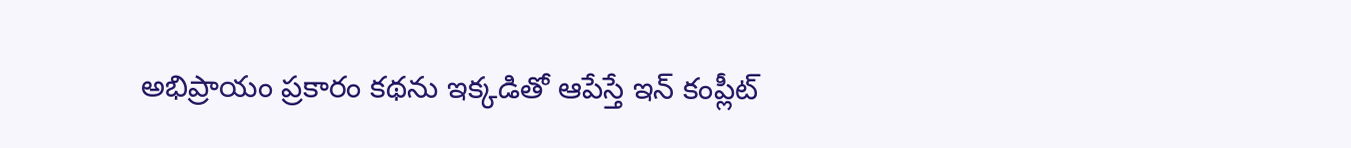అభిప్రాయం ప్రకారం కథను ఇక్కడితో ఆపేస్తే ఇన్ కంప్లీట్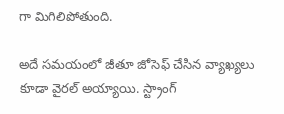గా మిగిలిపోతుంది.

అదే సమయంలో జీతూ జోసెఫ్ చేసిన వ్యాఖ్యలు కూడా వైరల్ అయ్యాయి. స్ట్రాంగ్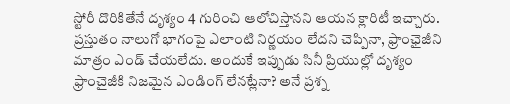స్టోరీ దొరికితేనే దృశ్యం 4 గురించి ఆలోచిస్తానని ఆయన క్లారిటీ ఇచ్చారు. ప్రస్తుతం నాలుగో భాగంపై ఎలాంటి నిర్ణయం లేదని చెప్పినా, ఫ్రాంఛైజీని మాత్రం ఎండ్ చేయలేదు. అందుకే ఇప్పుడు సినీ ప్రియుల్లో దృశ్యం ఫ్రాంచైజీకి నిజమైన ఎండింగ్ లేనట్లేనా? అనే ప్రశ్న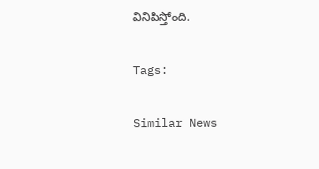వినిపిస్తోంది.

Tags:

Similar News